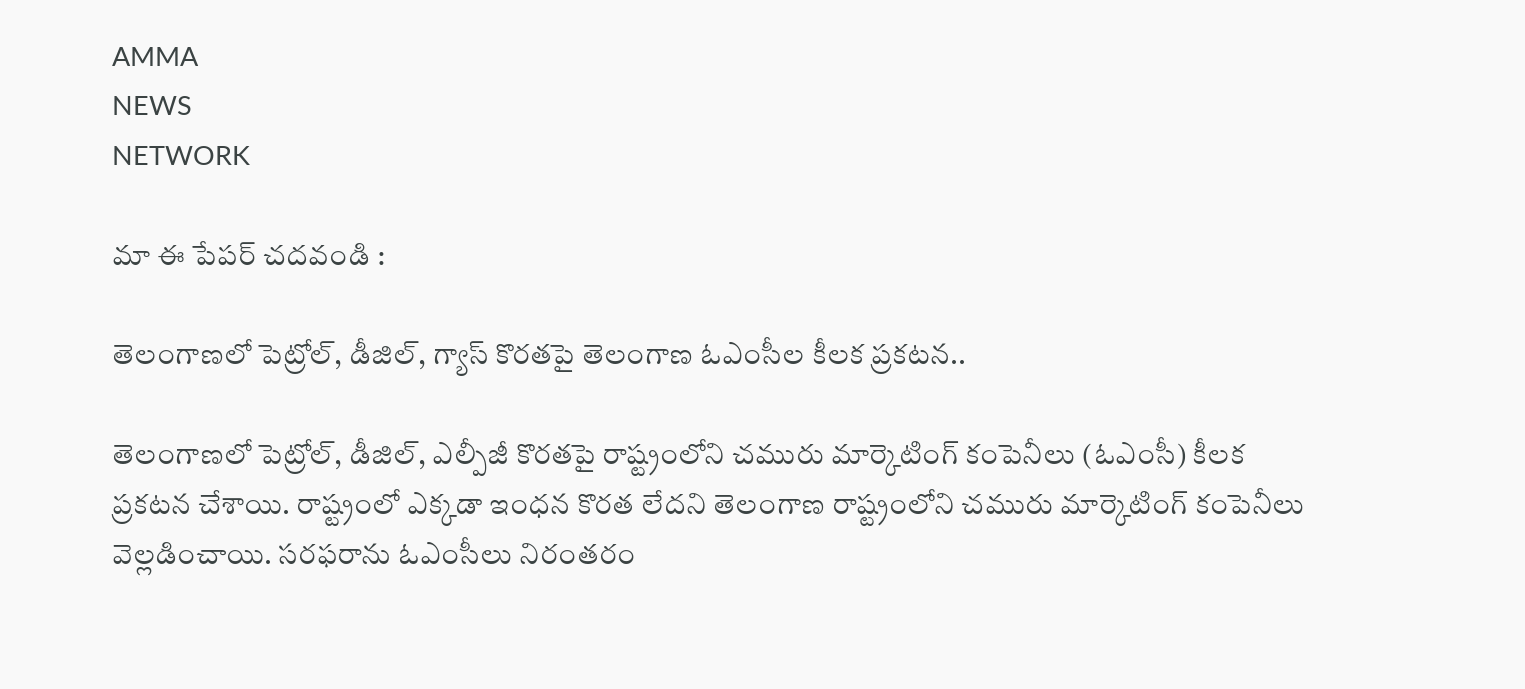AMMA
NEWS
NETWORK

మా ఈ పేపర్ చదవండి :

తెలంగాణలో పెట్రోల్, డీజిల్, గ్యాస్ కొరతపై తెలంగాణ ఓఎంసీల కీలక ప్రకటన..

తెలంగాణలో పెట్రోల్, డీజిల్, ఎల్పీజీ కొరతపై రాష్ట్రంలోని చమురు మార్కెటింగ్ కంపెనీలు (ఓఎంసీ) కీలక ప్రకటన చేశాయి. రాష్ట్రంలో ఎక్కడా ఇంధన కొరత లేదని తెలంగాణ రాష్ట్రంలోని చమురు మార్కెటింగ్ కంపెనీలు వెల్లడించాయి. సరఫరాను ఓఎంసీలు నిరంతరం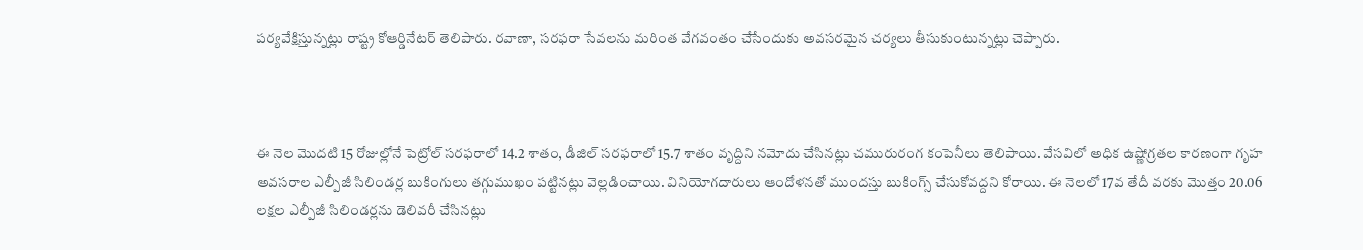పర్యవేక్షిస్తున్నట్లు రాష్ట్ర కోఆర్డినేటర్ తెలిపారు. రవాణా, సరఫరా సేవలను మరింత వేగవంతం చేసేందుకు అవసరమైన చర్యలు తీసుకుంటున్నట్లు చెప్పారు.



ఈ నెల మొదటి 15 రోజుల్లోనే పెట్రోల్ సరఫరాలో 14.2 శాతం, డీజిల్ సరఫరాలో 15.7 శాతం వృద్దిని నమోదు చేసినట్లు చమురురంగ కంపెనీలు తెలిపాయి. వేసవిలో అధిక ఉష్ణోగ్రతల కారణంగా గృహ అవసరాల ఎల్పీజీ సిలిండర్ల బుకింగులు తగ్గుముఖం పట్టినట్లు వెల్లడించాయి. వినియోగదారులు ఆందోళనతో ముందస్తు బుకింగ్స్ చేసుకోవద్దని కోరాయి. ఈ నెలలో 17వ తేదీ వరకు మొత్తం 20.06 లక్షల ఎల్పీజీ సిలిండర్లను డెలివరీ చేసినట్లు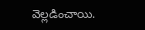వెల్లడించాయి.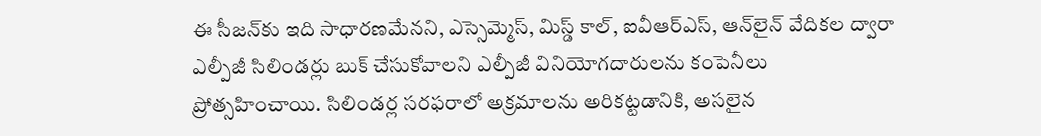ఈ సీజన్‌కు ఇది సాధారణమేనని, ఎస్సెమ్మెస్, మిస్డ్ కాల్, ఐవీఆర్ఎస్, ఆన్‌లైన్ వేదికల ద్వారా ఎల్పీజీ సిలిండర్లు బుక్ చేసుకోవాలని ఎల్పీజీ వినియోగదారులను కంపెనీలు ప్రోత్సహించాయి. సిలిండర్ల సరఫరాలో అక్రమాలను అరికట్టడానికి, అసలైన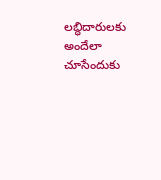లబ్ధిదారులకు అందేలా చూసేందుకు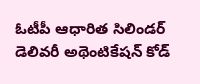ఓటీపీ ఆధారిత సిలిండర్ డెలివరీ అథెంటికేషన్ కోడ్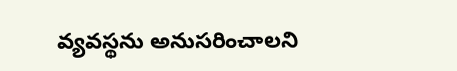వ్యవస్థను అనుసరించాలని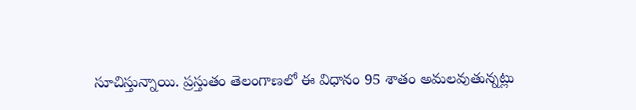సూచిస్తున్నాయి. ప్రస్తుతం తెలంగాణలో ఈ విధానం 95 శాతం అమలవుతున్నట్లు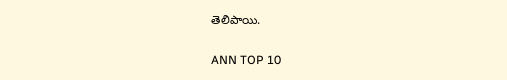తెలిపాయి.

ANN TOP 10